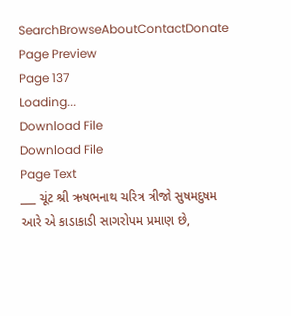SearchBrowseAboutContactDonate
Page Preview
Page 137
Loading...
Download File
Download File
Page Text
___ ચૂંટ શ્રી ઋષભનાથ ચરિત્ર ત્રીજો સુષમદુષમ આરે એ કાડાકાડી સાગરોપમ પ્રમાણ છે,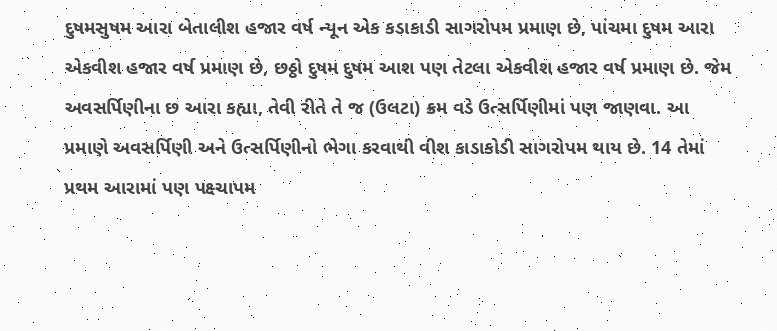દુષમસુષમ આરા બેતાલીશ હજાર વર્ષ ન્યૂન એક કડાકાડી સાગરોપમ પ્રમાણ છે, પાંચમા દુષમ આરા એકવીશ હજાર વર્ષ પ્રમાણ છે, છઠ્ઠો દુષમ દુષમ આશ પણ તેટલા એકવીશ હજાર વર્ષ પ્રમાણ છે. જેમ અવસર્પિણીના છ આરા કહ્યા, તેવી રીતે તે જ (ઉલટા) ક્રમ વડે ઉત્સર્પિણીમાં પણ જાણવા. આ પ્રમાણે અવસર્પિણી અને ઉત્સર્પિણીનો ભેગા કરવાથી વીશ કાડાકોડી સાગરોપમ થાય છે. 14 તેમાં પ્રથમ આરામાં પણ પક્ષ્ચાપમ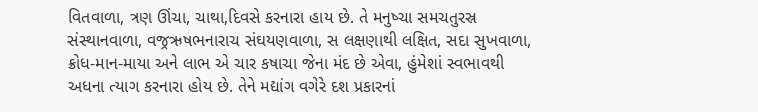વિતવાળા, ત્રણ ઊંચા, ચાથા,દિવસે કરનારા હાય છે. તે મનુષ્ચા સમચતુરસ્ર સંસ્થાનવાળા, વજ્રઋષભનારાચ સંઘયણવાળા, સ લક્ષણાથી લક્ષિત, સદા સુખવાળા, ક્રોધ-માન-માયા અને લાભ એ ચાર કષાચા જેના મંદ છે એવા, હુંમેશાં સ્વભાવથી અધના ત્યાગ કરનારા હોય છે. તેને મદ્યાંગ વગેરે દશ પ્રકારનાં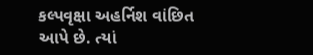કલ્પવૃક્ષા અહર્નિશ વાંછિત આપે છે. ત્યાં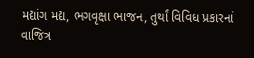મદ્યાંગ મદ્ય, ભગવૃક્ષા ભાજન, તુર્થાં વિવિધ પ્રકારનાં વાજિત્ર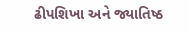ઢીપશિખા અને જ્યાતિષ્ઠ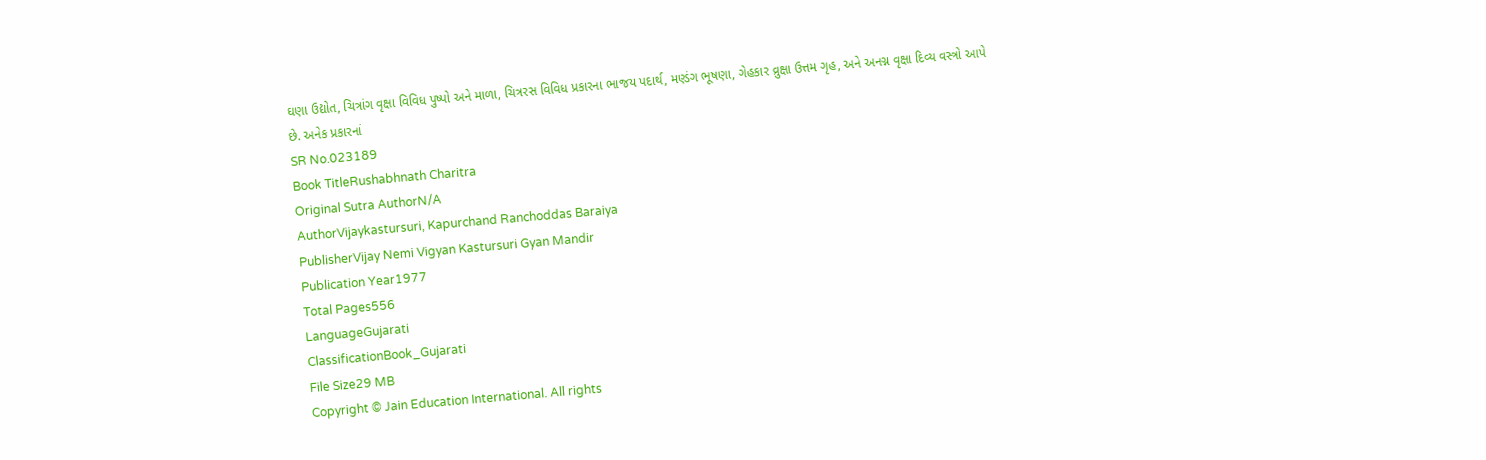ઘણા ઉદ્યોત, ચિત્રાંગ વૃક્ષા વિવિધ પુષ્પો અને માળા, ચિત્રરસ વિવિધ પ્રકારના ભાજય પદાર્થ, મણ્ડંગ ભૂષણા, ગેહકાર વ્રુક્ષા ઉત્તમ ગૃહ, અને અનગ્ન વૃક્ષા દિવ્ય વસ્ત્રો આપે છે. અનેક પ્રકારનાં
SR No.023189
Book TitleRushabhnath Charitra
Original Sutra AuthorN/A
AuthorVijaykastursuri, Kapurchand Ranchoddas Baraiya
PublisherVijay Nemi Vigyan Kastursuri Gyan Mandir
Publication Year1977
Total Pages556
LanguageGujarati
ClassificationBook_Gujarati
File Size29 MB
Copyright © Jain Education International. All rights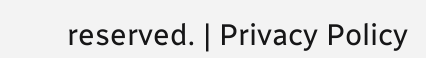reserved. | Privacy Policy